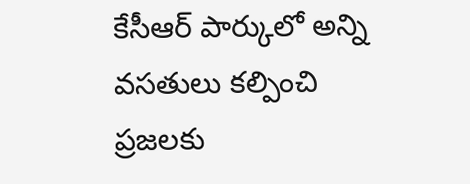కేసీఆర్ పార్కులో అన్ని వసతులు కల్పించి ప్రజలకు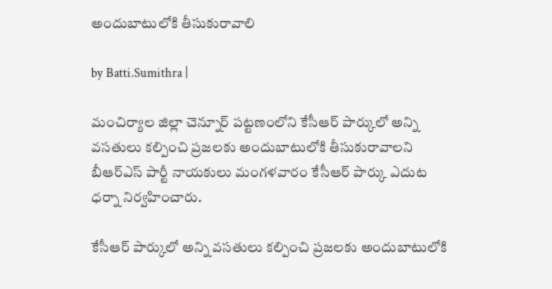అందుబాటులోకి తీసుకురావాలి

by Batti.Sumithra |

మంచిర్యాల జిల్లా చెన్నూర్ పట్టణంలోని కేసీఆర్ పార్కులో అన్ని వసతులు కల్పించి ప్రజలకు అందుబాటులోకి తీసుకురావాలని బీఆర్ఎస్ పార్టీ నాయకులు మంగళవారం కేసీఆర్ పార్కు ఎదుట ధర్నా నిర్వహించారు.

కేసీఆర్ పార్కులో అన్ని వసతులు కల్పించి ప్రజలకు అందుబాటులోకి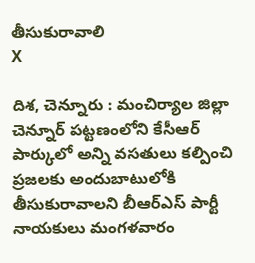తీసుకురావాలి
X

దిశ, చెన్నూరు : మంచిర్యాల జిల్లా చెన్నూర్ పట్టణంలోని కేసీఆర్ పార్కులో అన్ని వసతులు కల్పించి ప్రజలకు అందుబాటులోకి తీసుకురావాలని బీఆర్ఎస్ పార్టీ నాయకులు మంగళవారం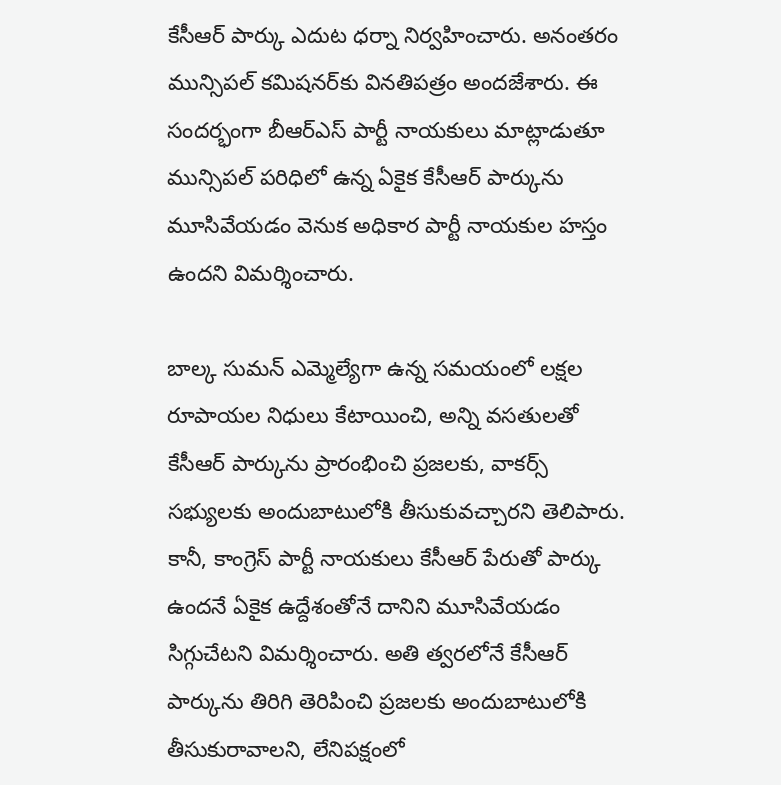కేసీఆర్ పార్కు ఎదుట ధర్నా నిర్వహించారు. అనంతరం మున్సిపల్ కమిషనర్‌కు వినతిపత్రం అందజేశారు. ఈ సందర్భంగా బీఆర్ఎస్ పార్టీ నాయకులు మాట్లాడుతూ మున్సిపల్ పరిధిలో ఉన్న ఏకైక కేసీఆర్ పార్కును మూసివేయడం వెనుక అధికార పార్టీ నాయకుల హస్తం ఉందని విమర్శించారు.

బాల్క సుమన్ ఎమ్మెల్యేగా ఉన్న సమయంలో లక్షల రూపాయల నిధులు కేటాయించి, అన్ని వసతులతో కేసీఆర్ పార్కును ప్రారంభించి ప్రజలకు, వాకర్స్ సభ్యులకు అందుబాటులోకి తీసుకువచ్చారని తెలిపారు. కానీ, కాంగ్రెస్ పార్టీ నాయకులు కేసీఆర్ పేరుతో పార్కు ఉందనే ఏకైక ఉద్దేశంతోనే దానిని మూసివేయడం సిగ్గుచేటని విమర్శించారు. అతి త్వరలోనే కేసీఆర్ పార్కును తిరిగి తెరిపించి ప్రజలకు అందుబాటులోకి తీసుకురావాలని, లేనిపక్షంలో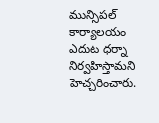మున్సిపల్ కార్యాలయం ఎదుట ధర్నా నిర్వహిస్తామని హెచ్చరించారు.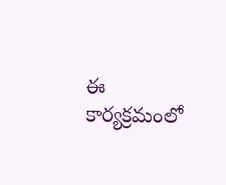ఈ కార్యక్రమంలో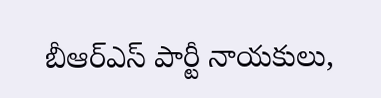బీఆర్ఎస్ పార్టీ నాయకులు,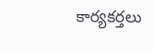కార్యకర్తలు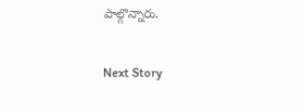పాల్గొన్నారు.

Next Story